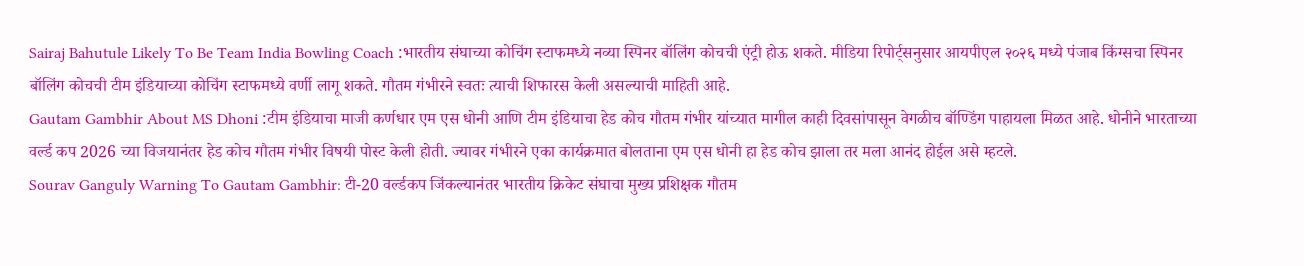Sairaj Bahutule Likely To Be Team India Bowling Coach :भारतीय संघाच्या कोचिंग स्टाफमध्ये नव्या स्पिनर बॉलिंग कोचची एंट्री होऊ शकते. मीडिया रिपोर्ट्सनुसार आयपीएल २०२६ मध्ये पंजाब किंग्सचा स्पिनर बॉलिंग कोचची टीम इंडियाच्या कोचिंग स्टाफमध्ये वर्णी लागू शकते. गौतम गंभीरने स्वतः त्याची शिफारस केली असल्याची माहिती आहे.
Gautam Gambhir About MS Dhoni :टीम इंडियाचा माजी कर्णधार एम एस धोनी आणि टीम इंडियाचा हेड कोच गौतम गंभीर यांच्यात मागील काही दिवसांपासून वेगळीच बॉण्डिंग पाहायला मिळत आहे. धोनीने भारताच्या वर्ल्ड कप 2026 च्या विजयानंतर हेड कोच गौतम गंभीर विषयी पोस्ट केली होती. ज्यावर गंभीरने एका कार्यक्रमात बोलताना एम एस धोनी हा हेड कोच झाला तर मला आनंद होईल असे म्हटले.
Sourav Ganguly Warning To Gautam Gambhir: टी-20 वर्ल्डकप जिंकल्यानंतर भारतीय क्रिकेट संघाचा मुख्य प्रशिक्षक गौतम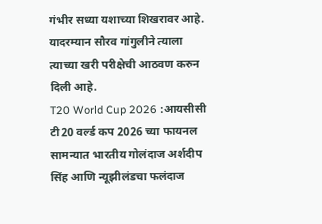गंभीर सध्या यशाच्या शिखरावर आहे. यादरम्यान सौरव गांगुलीने त्याला त्याच्या खरी परीक्षेची आठवण करुन दिली आहे.
T20 World Cup 2026 :आयसीसी टी20 वर्ल्ड कप 2026 च्या फायनल सामन्यात भारतीय गोलंदाज अर्शदीप सिंह आणि न्यूझीलंडचा फलंदाज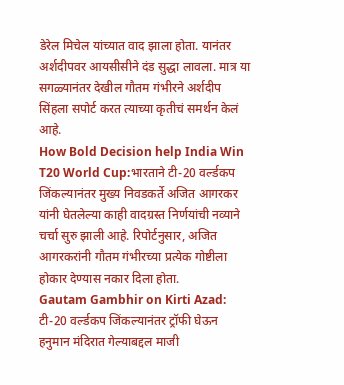डेरेल मिचेल यांच्यात वाद झाला होता. यानंतर अर्शदीपवर आयसीसीने दंड सुद्धा लावला. मात्र या सगळ्यानंतर देखील गौतम गंभीरने अर्शदीप सिंहला सपोर्ट करत त्याच्या कृतीचं समर्थन केलं आहे.
How Bold Decision help India Win T20 World Cup:भारताने टी-20 वर्ल्डकप जिंकल्यानंतर मुख्य निवडकर्ते अजित आगरकर यांनी घेतलेल्या काही वादग्रस्त निर्णयांची नव्याने चर्चा सुरु झाली आहे. रिपोर्टनुसार, अजित आगरकरांनी गौतम गंभीरच्या प्रत्येक गोष्टीला होकार देण्यास नकार दिला होता.
Gautam Gambhir on Kirti Azad: टी-20 वर्ल्डकप जिंकल्यानंतर ट्रॉफी घेऊन हनुमान मंदिरात गेल्याबद्दल माजी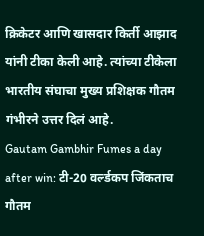क्रिकेटर आणि खासदार किर्ती आझाद यांनी टीका केली आहे. त्यांच्या टीकेला भारतीय संघाचा मुख्य प्रशिक्षक गौतम गंभीरने उत्तर दिलं आहे.
Gautam Gambhir Fumes a day after win: टी-20 वर्ल्डकप जिंकताच गौतम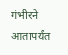गंभीरने आतापर्यंत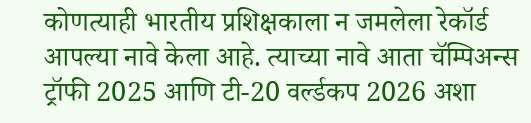कोणत्याही भारतीय प्रशिक्षकाला न जमलेला रेकॉर्ड आपल्या नावे केला आहे. त्याच्या नावे आता चॅम्पिअन्स ट्रॉफी 2025 आणि टी-20 वर्ल्डकप 2026 अशा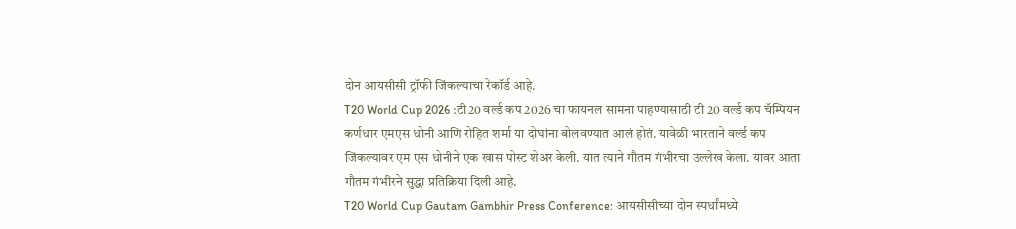दोन आयसीसी ट्रॉफी जिंकल्याचा रेकॉर्ड आहे.
T20 World Cup 2026 :टी20 वर्ल्ड कप 2026 चा फायनल सामना पाहण्यासाठी टी 20 वर्ल्ड कप चॅम्पियन कर्णधार एमएस धोनी आणि रोहित शर्मा या दोघांना बोलवण्यात आलं होतं. यावेळी भारताने वर्ल्ड कप जिंकल्यावर एम एस धोनीने एक खास पोस्ट शेअर केली. यात त्याने गौतम गंभीरचा उल्लेख केला. यावर आता गौतम गंभीरने सुद्धा प्रतिक्रिया दिली आहे.
T20 World Cup Gautam Gambhir Press Conference: आयसीसीच्या दोन स्पर्धांमध्ये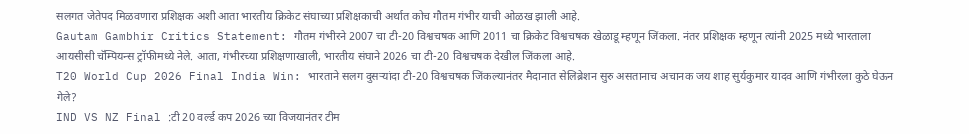सलगत जेतेपद मिळवणारा प्रशिक्षक अशी आता भारतीय क्रिकेट संघाच्या प्रशिक्षकाची अर्थात कोच गौतम गंभीर याची ओळख झाली आहे.
Gautam Gambhir Critics Statement: गौतम गंभीरने 2007 चा टी-20 विश्वचषक आणि 2011 चा क्रिकेट विश्वचषक खेळाडू म्हणून जिंकला. नंतर प्रशिक्षक म्हणून त्यांनी 2025 मध्ये भारताला आयसीसी चॅम्पियन्स ट्रॉफीमध्ये नेले. आता, गंभीरच्या प्रशिक्षणाखाली, भारतीय संघाने 2026 चा टी-20 विश्वचषक देखील जिंकला आहे.
T20 World Cup 2026 Final India Win: भारताने सलग दुसऱ्यांदा टी-20 विश्वचषक जिंकल्यानंतर मैदानात सेलिब्रेशन सुरु असतानाच अचानक जय शाह सुर्यकुमार यादव आणि गंभीरला कुठे घेऊन गेले?
IND VS NZ Final :टी 20 वर्ल्ड कप 2026 च्या विजयानंतर टीम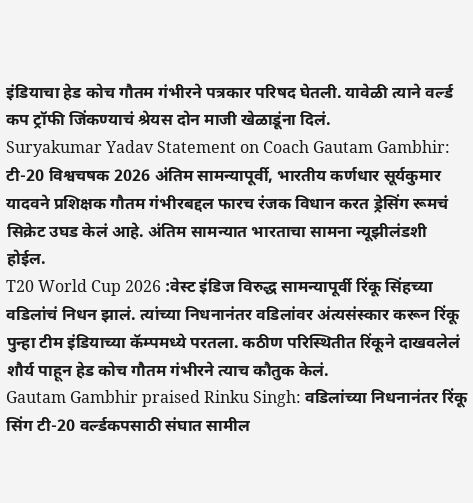इंडियाचा हेड कोच गौतम गंभीरने पत्रकार परिषद घेतली. यावेळी त्याने वर्ल्ड कप ट्रॉफी जिंकण्याचं श्रेयस दोन माजी खेळाडूंना दिलं.
Suryakumar Yadav Statement on Coach Gautam Gambhir: टी-20 विश्वचषक 2026 अंतिम सामन्यापूर्वी, भारतीय कर्णधार सूर्यकुमार यादवने प्रशिक्षक गौतम गंभीरबद्दल फारच रंजक विधान करत ड्रेसिंग रूमचं सिक्रेट उघड केलं आहे. अंतिम सामन्यात भारताचा सामना न्यूझीलंडशी होईल.
T20 World Cup 2026 :वेस्ट इंडिज विरुद्ध सामन्यापूर्वी रिंकू सिंहच्या वडिलांचं निधन झालं. त्यांच्या निधनानंतर वडिलांवर अंत्यसंस्कार करून रिंकू पुन्हा टीम इंडियाच्या कॅम्पमध्ये परतला. कठीण परिस्थितीत रिंकूने दाखवलेलं शौर्य पाहून हेड कोच गौतम गंभीरने त्याच कौतुक केलं.
Gautam Gambhir praised Rinku Singh: वडिलांच्या निधनानंतर रिंकू सिंग टी-20 वर्ल्डकपसाठी संघात सामील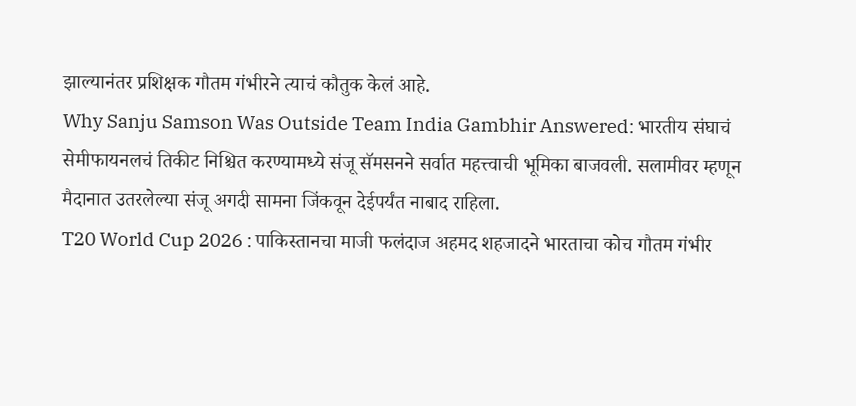झाल्यानंतर प्रशिक्षक गौतम गंभीरने त्याचं कौतुक केलं आहे.
Why Sanju Samson Was Outside Team India Gambhir Answered: भारतीय संघाचं सेमीफायनलचं तिकीट निश्चित करण्यामध्ये संजू सॅमसनने सर्वात महत्त्वाची भूमिका बाजवली. सलामीवर म्हणून मैदानात उतरलेल्या संजू अगदी सामना जिंकवून देईपर्यंत नाबाद राहिला.
T20 World Cup 2026 : पाकिस्तानचा माजी फलंदाज अहमद शहजादने भारताचा कोच गौतम गंभीर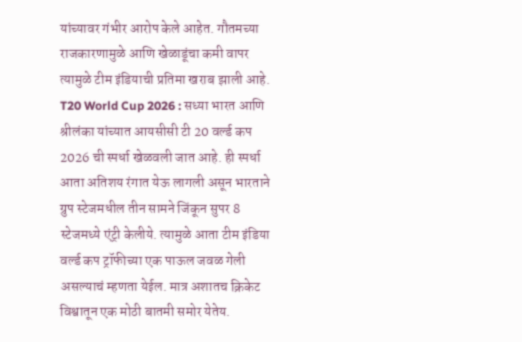यांच्यावर गंभीर आरोप केले आहेत. गौतमच्या राजकारणामुळे आणि खेळाडूंचा कमी वापर त्यामुळे टीम इंडियाची प्रतिमा खराब झाली आहे.
T20 World Cup 2026 : सध्या भारत आणि श्रीलंका यांच्यात आयसीसी टी 20 वर्ल्ड कप 2026 ची स्पर्धा खेळवली जात आहे. ही स्पर्धा आता अतिशय रंगात येऊ लागली असून भारताने ग्रुप स्टेजमधील तीन सामने जिंकून सुपर 8 स्टेजमध्ये एंट्री केलीये. त्यामुळे आता टीम इंडिया वर्ल्ड कप ट्रॉफीच्या एक पाऊल जवळ गेली असल्याचं म्हणता येईल. मात्र अशातच क्रिकेट विश्वातून एक मोठी बातमी समोर येतेय.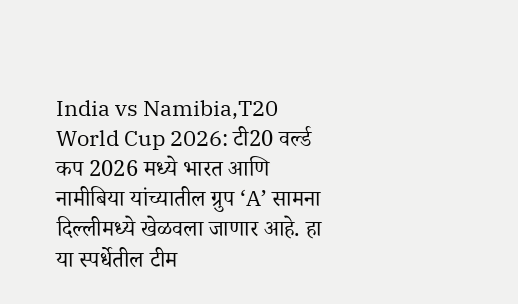India vs Namibia,T20 World Cup 2026: टी20 वर्ल्ड कप 2026 मध्ये भारत आणि नामीबिया यांच्यातील ग्रुप ‘A’ सामना दिल्लीमध्ये खेळवला जाणार आहे. हा या स्पर्धेतील टीम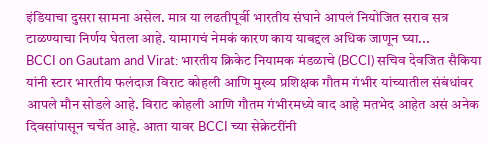इंडियाचा दुसरा सामना असेल. मात्र या लढतीपूर्वी भारतीय संघाने आपलं नियोजित सराव सत्र टाळण्याचा निर्णय घेतला आहे. यामागचं नेमकं कारण काय याबद्दल अधिक जाणून घ्या...
BCCI on Gautam and Virat: भारतीय क्रिकेट नियामक मंडळाचे (BCCI) सचिव देवजित सैकिया यांनी स्टार भारतीय फलंदाज विराट कोहली आणि मुख्य प्रशिक्षक गौतम गंभीर यांच्यातील संबंधांवर आपले मौन सोडले आहे. विराट कोहली आणि गौतम गंभीरमध्ये वाद आहे मतभेद आहेत असं अनेक दिवसांपासून चर्चेत आहे. आता यावर BCCI च्या सेक्रेटरींनी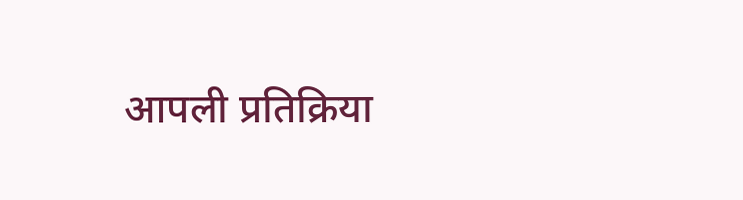आपली प्रतिक्रिया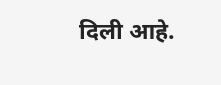दिली आहे.